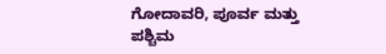ಗೋದಾವರಿ, ಪೂರ್ವ ಮತ್ತು ಪಶ್ಚಿಮ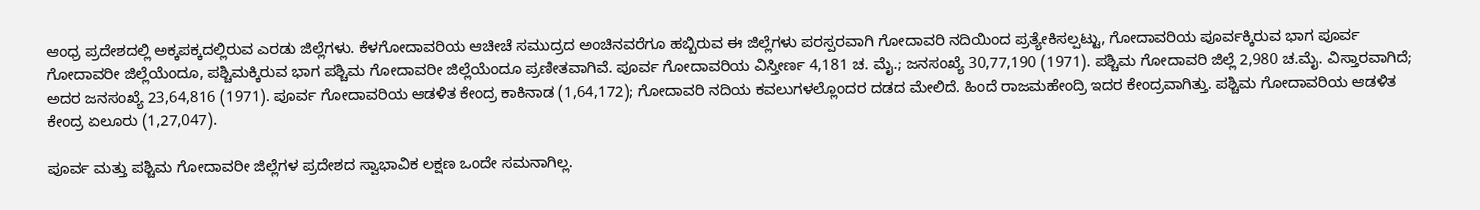ಆಂಧ್ರ ಪ್ರದೇಶದಲ್ಲಿ ಅಕ್ಕಪಕ್ಕದಲ್ಲಿರುವ ಎರಡು ಜಿಲ್ಲೆಗಳು. ಕೆಳಗೋದಾವರಿಯ ಆಚೀಚೆ ಸಮುದ್ರದ ಅಂಚಿನವರೆಗೂ ಹಬ್ಬಿರುವ ಈ ಜಿಲ್ಲೆಗಳು ಪರಸ್ಪರವಾಗಿ ಗೋದಾವರಿ ನದಿಯಿಂದ ಪ್ರತ್ಯೇಕಿಸಲ್ಪಟ್ಟು, ಗೋದಾವರಿಯ ಪೂರ್ವಕ್ಕಿರುವ ಭಾಗ ಪೂರ್ವ ಗೋದಾವರೀ ಜಿಲ್ಲೆಯೆಂದೂ, ಪಶ್ಚಿಮಕ್ಕಿರುವ ಭಾಗ ಪಶ್ಚಿಮ ಗೋದಾವರೀ ಜಿಲ್ಲೆಯೆಂದೂ ಪ್ರಣೀತವಾಗಿವೆ. ಪೂರ್ವ ಗೋದಾವರಿಯ ವಿಸ್ತೀರ್ಣ 4,181 ಚ. ಮೈ.; ಜನಸಂಖ್ಯೆ 30,77,190 (1971). ಪಶ್ಚಿಮ ಗೋದಾವರಿ ಜಿಲ್ಲೆ 2,980 ಚ.ಮೈ. ವಿಸ್ತಾರವಾಗಿದೆ; ಅದರ ಜನಸಂಖ್ಯೆ 23,64,816 (1971). ಪೂರ್ವ ಗೋದಾವರಿಯ ಆಡಳಿತ ಕೇಂದ್ರ ಕಾಕಿನಾಡ (1,64,172); ಗೋದಾವರಿ ನದಿಯ ಕವಲುಗಳಲ್ಲೊಂದರ ದಡದ ಮೇಲಿದೆ. ಹಿಂದೆ ರಾಜಮಹೇಂದ್ರಿ ಇದರ ಕೇಂದ್ರವಾಗಿತ್ತು. ಪಶ್ಚಿಮ ಗೋದಾವರಿಯ ಆಡಳಿತ ಕೇಂದ್ರ ಏಲೂರು (1,27,047).

ಪೂರ್ವ ಮತ್ತು ಪಶ್ಚಿಮ ಗೋದಾವರೀ ಜಿಲ್ಲೆಗಳ ಪ್ರದೇಶದ ಸ್ವಾಭಾವಿಕ ಲಕ್ಷಣ ಒಂದೇ ಸಮನಾಗಿಲ್ಲ.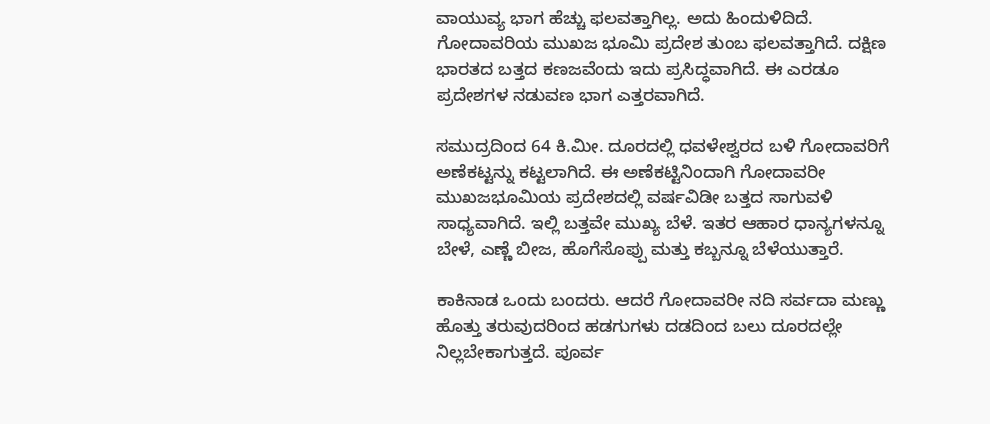ವಾಯುವ್ಯ ಭಾಗ ಹೆಚ್ಚು ಫಲವತ್ತಾಗಿಲ್ಲ. ಅದು ಹಿಂದುಳಿದಿದೆ. ಗೋದಾವರಿಯ ಮುಖಜ ಭೂಮಿ ಪ್ರದೇಶ ತುಂಬ ಫಲವತ್ತಾಗಿದೆ. ದಕ್ಷಿಣ ಭಾರತದ ಬತ್ತದ ಕಣಜವೆಂದು ಇದು ಪ್ರಸಿದ್ಧವಾಗಿದೆ. ಈ ಎರಡೂ ಪ್ರದೇಶಗಳ ನಡುವಣ ಭಾಗ ಎತ್ತರವಾಗಿದೆ.

ಸಮುದ್ರದಿಂದ 64 ಕಿ.ಮೀ. ದೂರದಲ್ಲಿ ಧವಳೇಶ್ವರದ ಬಳಿ ಗೋದಾವರಿಗೆ ಅಣೆಕಟ್ಟನ್ನು ಕಟ್ಟಲಾಗಿದೆ. ಈ ಅಣೆಕಟ್ಟಿನಿಂದಾಗಿ ಗೋದಾವರೀ ಮುಖಜಭೂಮಿಯ ಪ್ರದೇಶದಲ್ಲಿ ವರ್ಷವಿಡೀ ಬತ್ತದ ಸಾಗುವಳಿ ಸಾಧ್ಯವಾಗಿದೆ. ಇಲ್ಲಿ ಬತ್ತವೇ ಮುಖ್ಯ ಬೆಳೆ. ಇತರ ಆಹಾರ ಧಾನ್ಯಗಳನ್ನೂ ಬೇಳೆ, ಎಣ್ಣೆ ಬೀಜ, ಹೊಗೆಸೊಪ್ಪು ಮತ್ತು ಕಬ್ಬನ್ನೂ ಬೆಳೆಯುತ್ತಾರೆ.

ಕಾಕಿನಾಡ ಒಂದು ಬಂದರು. ಆದರೆ ಗೋದಾವರೀ ನದಿ ಸರ್ವದಾ ಮಣ್ಣು ಹೊತ್ತು ತರುವುದರಿಂದ ಹಡಗುಗಳು ದಡದಿಂದ ಬಲು ದೂರದಲ್ಲೇ ನಿಲ್ಲಬೇಕಾಗುತ್ತದೆ. ಪೂರ್ವ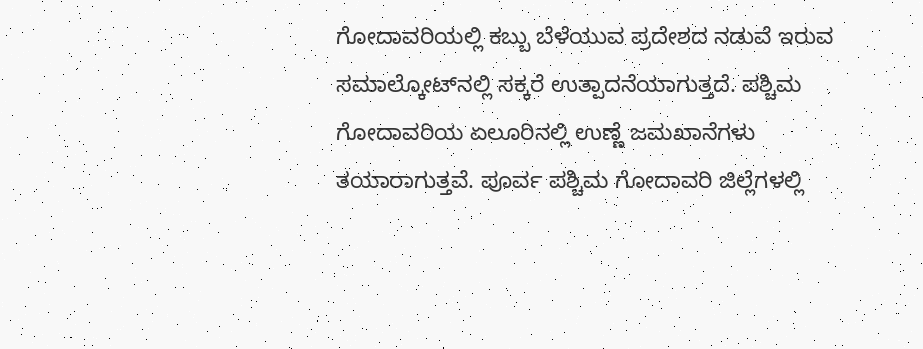ಗೋದಾವರಿಯಲ್ಲಿ ಕಬ್ಬು ಬೆಳೆಯುವ ಪ್ರದೇಶದ ನಡುವೆ ಇರುವ ಸಮಾಲ್ಕೋಟ್‍ನಲ್ಲಿ ಸಕ್ಕರೆ ಉತ್ಪಾದನೆಯಾಗುತ್ತದೆ. ಪಶ್ಚಿಮ ಗೋದಾವರಿಯ ಏಲೂರಿನಲ್ಲಿ ಉಣ್ಣೆ ಜಮಖಾನೆಗಳು ತಯಾರಾಗುತ್ತವೆ. ಪೂರ್ವ ಪಶ್ಚಿಮ ಗೋದಾವರಿ ಜಿಲ್ಲೆಗಳಲ್ಲಿ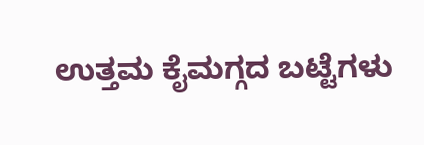ಉತ್ತಮ ಕೈಮಗ್ಗದ ಬಟ್ಟೆಗಳು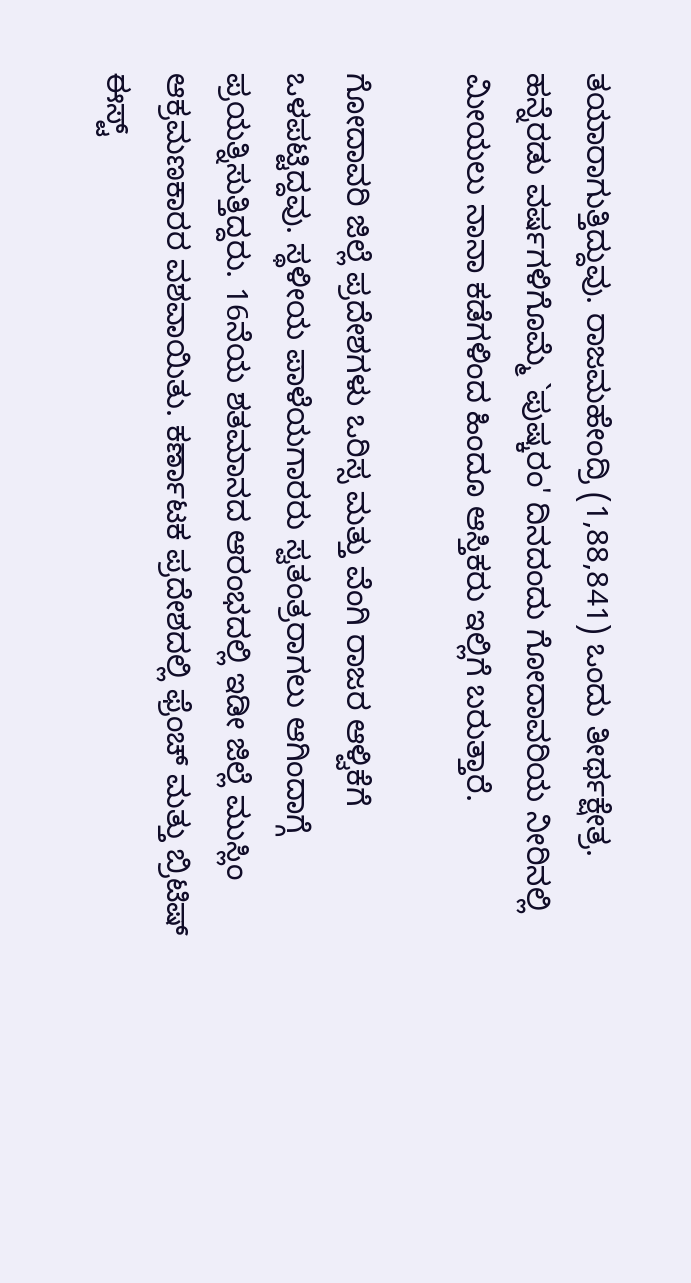ತಯಾರಾಗುತ್ತಿದ್ದುವು. ರಾಜಮಹೇಂದ್ರಿ (1,88,841) ಒಂದು ತೀರ್ಥಕ್ಷೇತ್ರ. ಹನ್ನೆರಡು ವರ್ಷಗಳಿಗೊಮ್ಮೆ `ಪುಷ್ಕರಂ' ದಿನದಂದು ಗೋದಾವರಿಯ ನೀರಿನಲ್ಲಿ ಮೀಯಲು ನಾನಾ ಕಡೆಗಳಿಂದ ಹಿಂದೂ ಆಸ್ತಿಕರು ಇಲ್ಲಿಗೆ ಬರುತ್ತಾರೆ.

ಗೋದಾವರಿ ಜಿಲ್ಲೆ ಪ್ರದೇಶಗಳು ಒರಿಸ್ಸ ಮತ್ತು ವೆಂಗಿ ರಾಜರ ಆಳ್ವಿಕೆಗೆ ಒಳಪಟ್ಟಿದ್ದವು. ಸ್ಥಳೀಯ ಪಾಳೆಯಗಾರರು ಸ್ವತಂತ್ರರಾಗಲು ಆಗಿಂದಾಗ್ಗೆ ಪ್ರಯತ್ನಿಸುತ್ತಿದ್ದರು. 16ನೆಯ ಶತಮಾನದ ಆರಂಭದಲ್ಲಿ ಇಡೀ ಜಿಲ್ಲೆ ಮುಸ್ಲಿಂ ಆಕ್ರಮಣಕಾರರ ವಶವಾಯಿತು. ಕರ್ಣಾಟಕ ಪ್ರದೇಶದಲ್ಲಿ ಫ್ರೆಂಚ್ ಮತ್ತು ಬ್ರಿಟಿಷ್ ಈಸ್ಟ್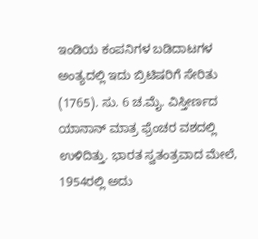ಇಂಡಿಯ ಕಂಪನಿಗಳ ಬಡಿದಾಟಗಳ ಅಂತ್ಯದಲ್ಲಿ ಇದು ಬ್ರಿಟಿಷರಿಗೆ ಸೇರಿತು (1765). ಸು. 6 ಚ.ಮೈ. ವಿಸ್ತೀರ್ಣದ ಯಾನಾನ್ ಮಾತ್ರ ಫ್ರೆಂಚರ ವಶದಲ್ಲಿ ಉಳಿದಿತ್ತು. ಭಾರತ ಸ್ವತಂತ್ರವಾದ ಮೇಲೆ, 1954ರಲ್ಲಿ ಅದು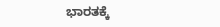ಭಾರತಕ್ಕೆ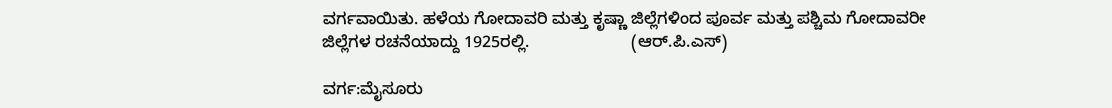ವರ್ಗವಾಯಿತು. ಹಳೆಯ ಗೋದಾವರಿ ಮತ್ತು ಕೃಷ್ಣಾ ಜಿಲ್ಲೆಗಳಿಂದ ಪೂರ್ವ ಮತ್ತು ಪಶ್ಚಿಮ ಗೋದಾವರೀ ಜಿಲ್ಲೆಗಳ ರಚನೆಯಾದ್ದು 1925ರಲ್ಲಿ.                      (ಆರ್.ಪಿ.ಎಸ್)

ವರ್ಗ:ಮೈಸೂರು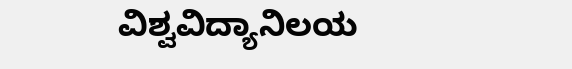ವಿಶ್ವವಿದ್ಯಾನಿಲಯ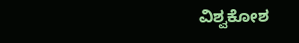ವಿಶ್ವಕೋಶ